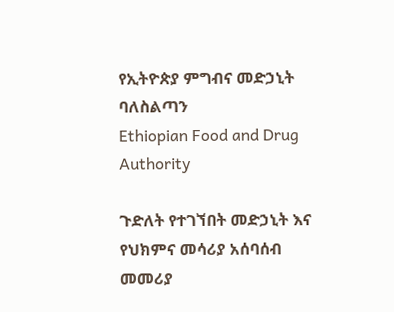የኢትዮጵያ ምግብና መድኃኒት ባለስልጣን
Ethiopian Food and Drug Authority

ጉድለት የተገኘበት መድኃኒት እና የህክምና መሳሪያ አሰባሰብ መመሪያ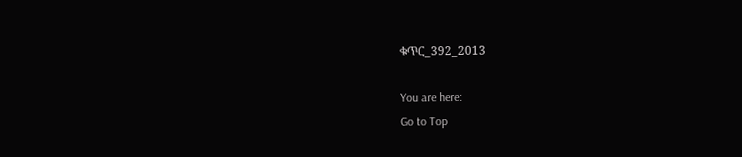ቁጥር_392_2013

You are here:
Go to Top